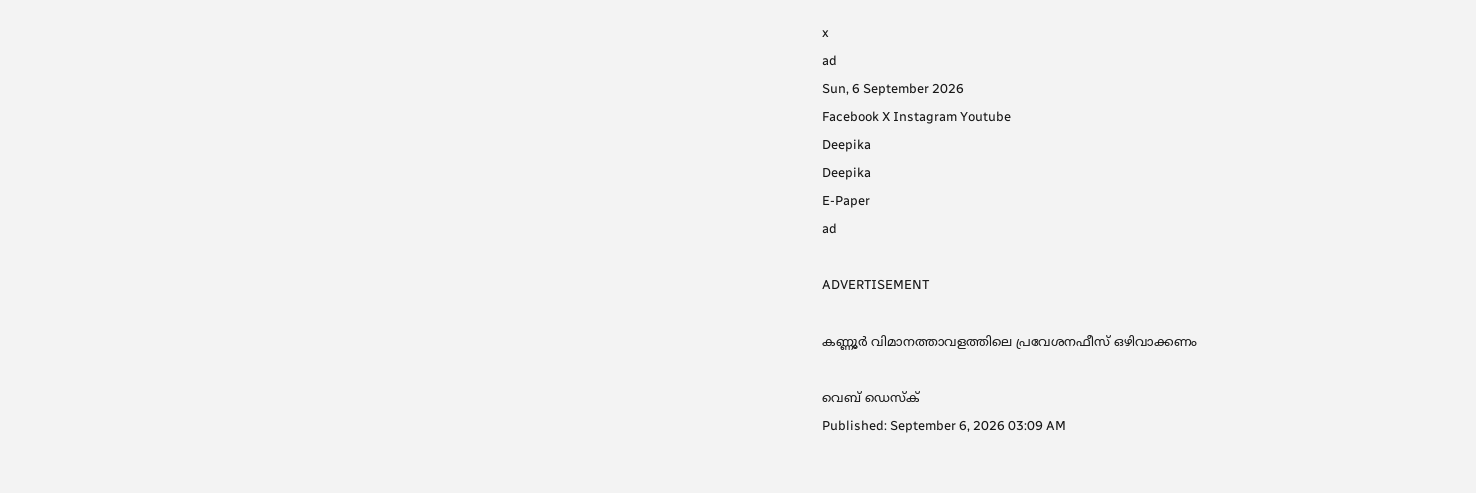x
ad
Sun, 6 September 2026
Facebook X Instagram Youtube
Deepika
Deepika
E-Paper
ad

ADVERTISEMENT

കണ്ണൂര്‍ വിമാനത്താവളത്തിലെ പ്രവേശനഫീസ് ഒഴിവാക്കണം

വെബ് ഡെസ്ക്
Published: September 6, 2026 03:09 AM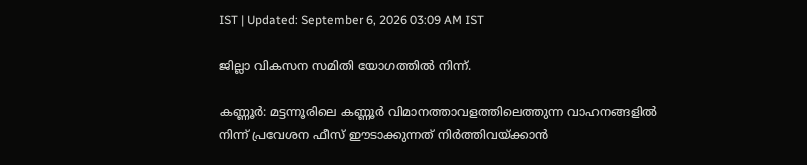IST | Updated: September 6, 2026 03:09 AM IST

ജില്ലാ വികസന സമിതി യോഗത്തിൽ നിന്ന്.

കണ്ണൂര്‍: മട്ടന്നൂരിലെ കണ്ണൂർ വിമാനത്താവളത്തിലെത്തുന്ന വാഹനങ്ങളില്‍ നിന്ന് പ്രവേശന ഫീസ് ഈടാക്കുന്നത് നിര്‍ത്തിവയ്ക്കാന്‍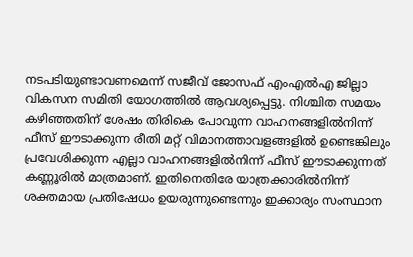നടപടിയുണ്ടാവണമെന്ന് സജീവ് ജോസഫ് എംഎല്‍എ ജില്ലാ വികസന സമിതി യോഗത്തിൽ ആവശ്യപ്പെട്ടു. നിശ്ചിത സമയം കഴിഞ്ഞതിന് ശേഷം തിരികെ പോവുന്ന വാഹനങ്ങളില്‍നിന്ന് ഫീസ് ഈടാക്കുന്ന രീതി മറ്റ് വിമാനത്താവളങ്ങളില്‍ ഉണ്ടെങ്കിലും പ്രവേശിക്കുന്ന എല്ലാ വാഹനങ്ങളില്‍നിന്ന് ഫീസ് ഈടാക്കുന്നത് കണ്ണൂരില്‍ മാത്രമാണ്. ഇതിനെതിരേ യാത്രക്കാരില്‍നിന്ന് ശക്തമായ പ്രതിഷേധം ഉയരുന്നുണ്ടെന്നും ഇക്കാര്യം സംസ്ഥാന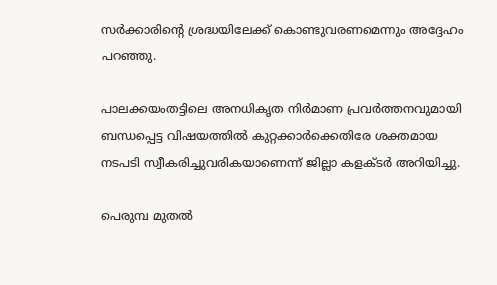സര്‍ക്കാരിന്‍റെ ശ്രദ്ധയിലേക്ക് കൊണ്ടുവരണമെന്നും അദ്ദേഹം പറഞ്ഞു.

പാലക്കയംതട്ടിലെ അനധികൃത നിര്‍മാണ പ്രവര്‍ത്തനവുമായി ബന്ധപ്പെട്ട വിഷയത്തിൽ കുറ്റക്കാര്‍ക്കെതിരേ ശക്തമായ നടപടി സ്വീകരിച്ചുവരികയാണെന്ന് ജില്ലാ കളക്ടര്‍ അറിയിച്ചു.

പെരുമ്പ മുതല്‍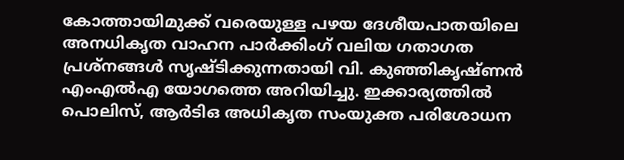കോത്തായിമുക്ക് വരെയുള്ള പഴയ ദേശീയപാതയിലെ അനധികൃത വാഹന പാര്‍ക്കിംഗ് വലിയ ഗതാഗത പ്രശ്‌നങ്ങള്‍ സൃഷ്ടിക്കുന്നതായി വി. കുഞ്ഞികൃഷ്ണന്‍ എംഎല്‍എ യോഗത്തെ അറിയിച്ചു. ഇക്കാര്യത്തില്‍ പൊലിസ്, ആര്‍ടിഒ അധികൃത സംയുക്ത പരിശോധന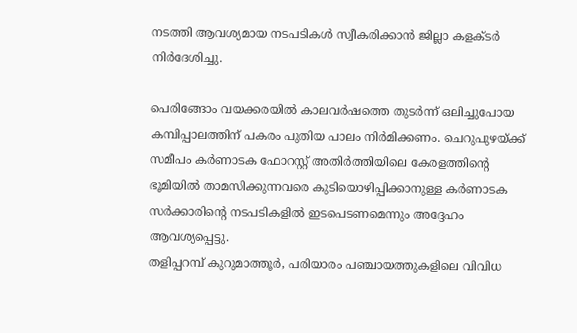നടത്തി ആവശ്യമായ നടപടികള്‍ സ്വീകരിക്കാന്‍ ജില്ലാ കളക്ടര്‍ നിര്‍ദേശിച്ചു.

പെരിങ്ങോം വയക്കരയില്‍ കാലവര്‍ഷത്തെ തുടര്‍ന്ന് ഒലിച്ചുപോയ കമ്പിപ്പാലത്തിന് പകരം പുതിയ പാലം നിര്‍മിക്കണം. ചെറുപുഴയ്ക്ക് സമീപം കർണാടക ഫോറസ്റ്റ് അതിർത്തിയിലെ കേരളത്തിന്‍റെ ഭൂമിയിൽ താമസിക്കുന്നവരെ കുടിയൊഴിപ്പിക്കാനുള്ള കർണാടക സർക്കാരിന്‍റെ നടപടികളിൽ ഇടപെടണമെന്നും അദ്ദേഹം ആവശ്യപ്പെട്ടു.
തളിപ്പറമ്പ് കുറുമാത്തൂര്‍, പരിയാരം പഞ്ചായത്തുകളിലെ വിവിധ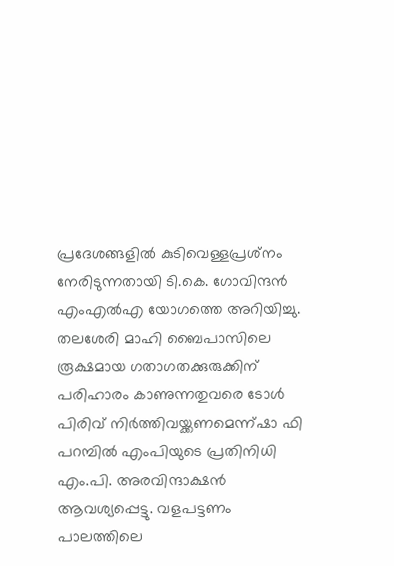പ്രദേശങ്ങളില്‍ കുടിവെള്ളപ്രശ്‌നം നേരിടുന്നതായി ടി.കെ. ഗോവിന്ദന്‍ എംഎല്‍എ യോഗത്തെ അറിയിച്ചു. തലശേരി മാഹി ബൈപാസിലെ രൂക്ഷമായ ഗതാഗതക്കുരുക്കിന് പരിഹാരം കാണുന്നതുവരെ ടോള്‍ പിരിവ് നിര്‍ത്തിവയ്ക്കണമെന്ന്ഷാ ഫി പറമ്പില്‍ എംപിയുടെ പ്രതിനിധി എം.പി. അരവിന്ദാക്ഷന്‍ ആവശ്യപ്പെട്ടു. വളപട്ടണം പാലത്തിലെ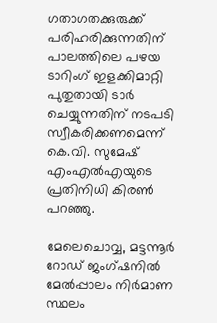ഗതാഗതക്കുരുക്ക് പരിഹരിക്കുന്നതിന് പാലത്തിലെ പഴയ ടാറിംഗ് ഇളക്കിമാറ്റി പുതുതായി ടാര്‍ ചെയ്യുന്നതിന് നടപടി സ്വീകരിക്കണമെന്ന് കെ.വി. സുമേഷ് എംഎല്‍എയുടെ പ്രതിനിധി കിരണ്‍ പറഞ്ഞു.

മേലെചൊവ്വ, മട്ടന്നൂർ റോഡ് ജംഗ്ഷനിൽ മേൽപ്പാലം നിർമാണ സ്ഥലം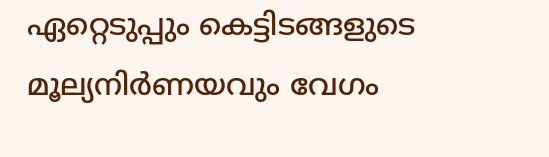ഏറ്റെടുപ്പും കെട്ടിടങ്ങളുടെ മൂല്യനിർണയവും വേഗം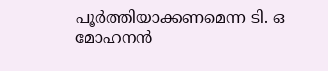പൂർത്തിയാക്കണമെന്ന ടി. ഒ മോഹനൻ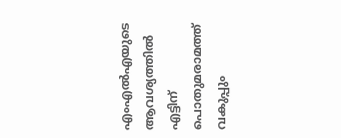എംഎൽഎയുടെ ആവശ്യത്തിൽ എട്ടിന് പൊതുമരാമത്ത് വകുപ്പും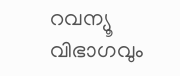റവന്യൂ വിഭാഗവും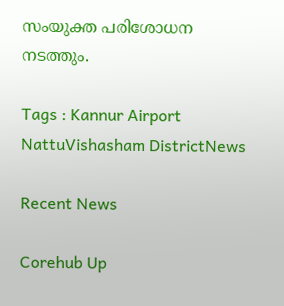സംയുക്ത പരിശോധന നടത്തും.

Tags : Kannur Airport NattuVishasham DistrictNews

Recent News

Corehub Up